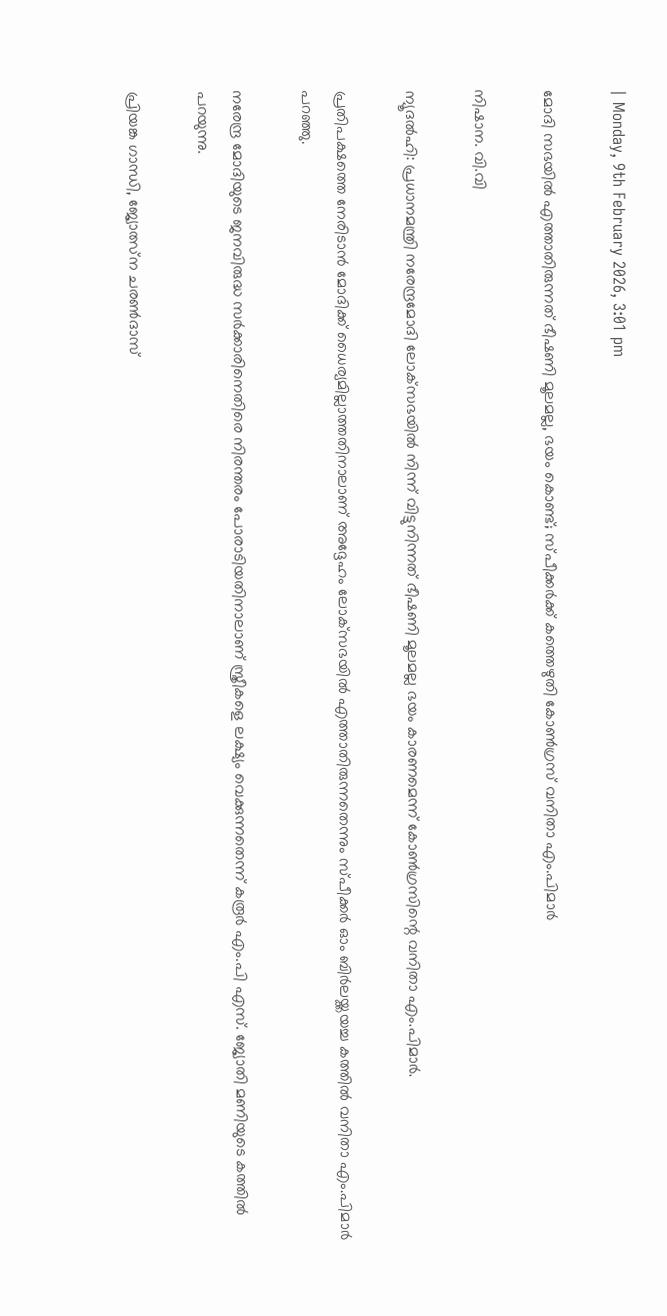| Monday, 9th February 2026, 3:01 pm

മോദി സഭയില്‍ എത്താതിരുന്നത് ഭീഷണി മൂലമല്ല, ഭയം കൊണ്ട്; സ്പീക്കര്‍ക്ക്‌ കത്തെഴുതി കോണ്‍ഗ്രസ് വനിതാ എം.പിമാര്‍

നിഷാന. വി.വി

ന്യൂദല്‍ഹി: പ്രധാനമന്ത്രി നരേന്ദ്രമോദി ലോക്‌സഭയില്‍ നിന്ന് വിട്ടുനിന്നത് ഭീഷണി മൂലമല്ല ഭയം കാരണമെന്ന് കോണ്‍ഗ്രസിന്റെ വനിതാ എം.പിമാര്‍.

പ്രതിപക്ഷത്തെ നേരിടാന്‍ മോദിക്ക് ധൈര്യമില്ലാത്തതിനാലാണ് അദ്ദേഹം ലോക്‌സഭയില്‍ എത്താതിരുന്നതെന്നും സ്പീക്കര്‍ ഓം ബിര്‍ലയ്ക്കയച്ച കത്തില്‍ വനിതാ എം.പിമാര്‍ പറഞ്ഞു.

നരേന്ദ്ര മോദിയുടെ ജനവിരുദ്ധ സര്‍ക്കാരിനെതിരെ നിരന്തരം പോരാടിയതിനാലാണ് സ്ത്രീകളെ ലക്ഷ്യം വെക്കുന്നതെന്ന് കരൂര്‍ എം.പി എസ്. ജ്യോതി മണിയുടെ കത്തില്‍ പറയുന്നു.

പ്രിയങ്ക ഗാന്ധി, ജ്യോത്സ്‌ന ചരണ്‍ദാസ്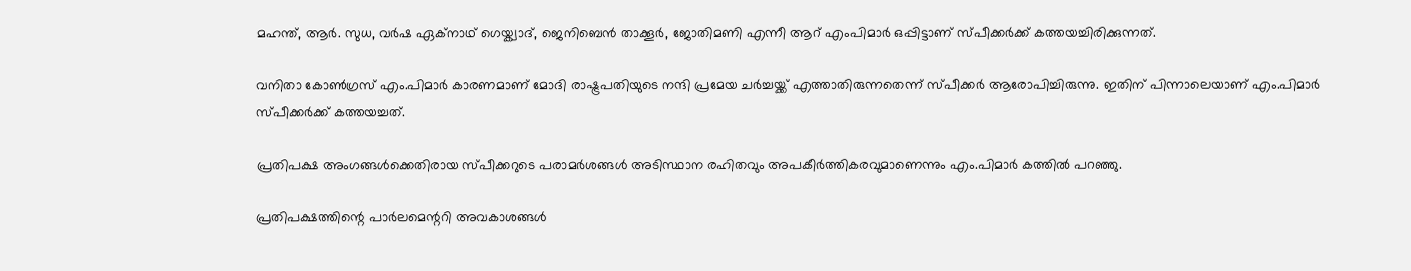മഹന്ത്, ആര്‍. സുധ, വര്‍ഷ ഏക്‌നാഥ് ഗെയ്ക്വാദ്, ജെനിബെന്‍ താക്കൂര്‍, ജോതിമണി എന്നീ ആറ് എംപിമാര്‍ ഒപ്പിട്ടാണ് സ്പീക്കര്‍ക്ക് കത്തയച്ചിരിക്കുന്നത്.

വനിതാ കോണ്‍ഗ്രസ് എം.പിമാര്‍ കാരണമാണ് മോദി രാഷ്ട്രപതിയുടെ നന്ദി പ്രമേയ ചര്‍ച്ചയ്ക്ക് എത്താതിരുന്നതെന്ന് സ്പീക്കര്‍ ആരോപിച്ചിരുന്നു. ഇതിന് പിന്നാലെയാണ് എം.പിമാര്‍ സ്പീക്കര്‍ക്ക് കത്തയച്ചത്.

പ്രതിപക്ഷ അംഗങ്ങള്‍ക്കെതിരായ സ്പീക്കറുടെ പരാമര്‍ശങ്ങള്‍ അടിസ്ഥാന രഹിതവും അപകീര്‍ത്തികരവുമാണെന്നും എം.പിമാര്‍ കത്തില്‍ പറഞ്ഞു.

പ്രതിപക്ഷത്തിന്റെ പാര്‍ലമെന്ററി അവകാശങ്ങള്‍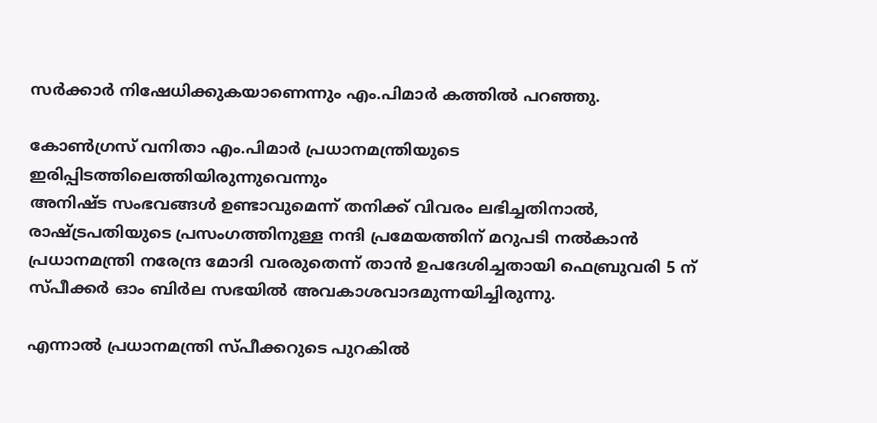സര്‍ക്കാര്‍ നിഷേധിക്കുകയാണെന്നും എം.പിമാര്‍ കത്തില്‍ പറഞ്ഞു.

കോണ്‍ഗ്രസ് വനിതാ എം.പിമാര്‍ പ്രധാനമന്ത്രിയുടെ ഇരിപ്പിടത്തിലെത്തിയിരുന്നുവെന്നും
അനിഷ്ട സംഭവങ്ങള്‍ ഉണ്ടാവുമെന്ന് തനിക്ക് വിവരം ലഭിച്ചതിനാല്‍, രാഷ്ട്രപതിയുടെ പ്രസംഗത്തിനുള്ള നന്ദി പ്രമേയത്തിന് മറുപടി നല്‍കാന്‍ പ്രധാനമന്ത്രി നരേന്ദ്ര മോദി വരരുതെന്ന് താന്‍ ഉപദേശിച്ചതായി ഫെബ്രുവരി 5 ന് സ്പീക്കര്‍ ഓം ബിര്‍ല സഭയില്‍ അവകാശവാദമുന്നയിച്ചിരുന്നു.

എന്നാല്‍ പ്രധാനമന്ത്രി സ്പീക്കറുടെ പുറകില്‍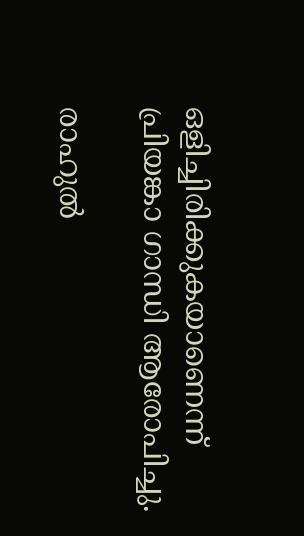ഒളിച്ചിരിക്കുകയാണെന്ന് പ്രിയങ്കാ ഗാന്ധി ആരോപിച്ചു.

രാഹുല്‍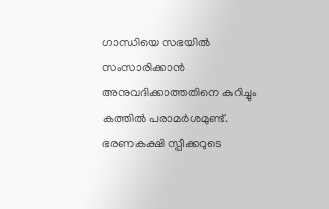ഗാന്ധിയെ സഭയില്‍ സംസാരിക്കാന്‍ അനുവദിക്കാത്തതിനെ കുറിച്ചും കത്തില്‍ പരാമര്‍ശമുണ്ട്. ഭരണകക്ഷി സ്പീക്കറുടെ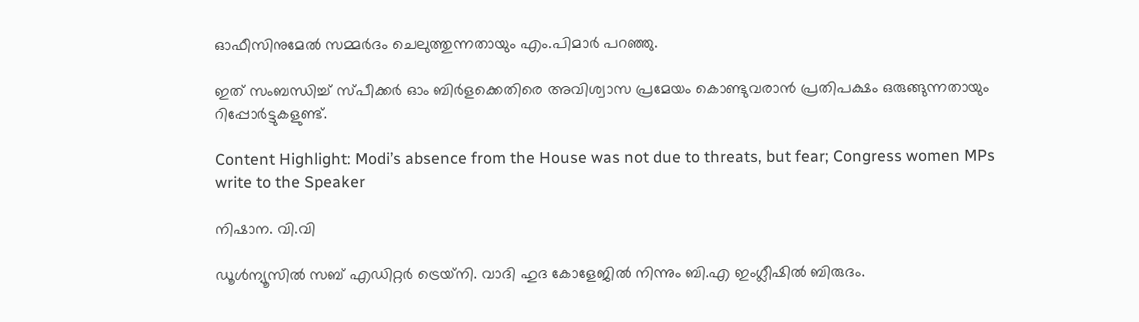ഓഫീസിനുമേല്‍ സമ്മര്‍ദം ചെലുത്തുന്നതായും എം.പിമാര്‍ പറഞ്ഞു.

ഇത് സംബന്ധിച്ച് സ്പീക്കര്‍ ഓം ബിര്‍ളക്കെതിരെ അവിശ്വാസ പ്രമേയം കൊണ്ടുവരാന്‍ പ്രതിപക്ഷം ഒരുങ്ങുന്നതായും റിപ്പോര്‍ട്ടുകളുണ്ട്.

Content Highlight: Modi’s absence from the House was not due to threats, but fear; Congress women MPs write to the Speaker

നിഷാന. വി.വി

ഡൂള്‍ന്യൂസില്‍ സബ് എഡിറ്റര്‍ ട്രെയ്‌നി. വാദി ഹുദ കോളേജില്‍ നിന്നും ബി.എ ഇംഗ്ലീഷില്‍ ബിരുദം.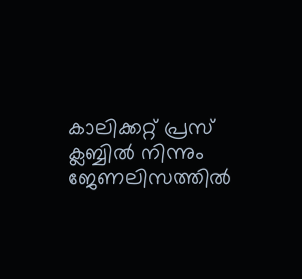കാലിക്കറ്റ് പ്രസ് ക്ലബ്ബില്‍ നിന്നും ജേണലിസത്തില്‍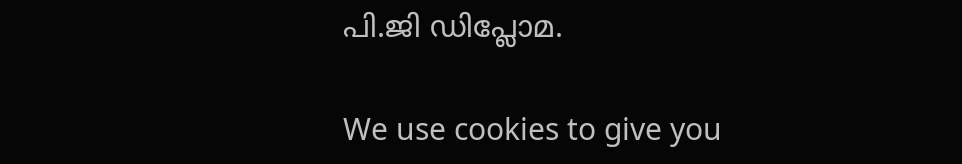പി.ജി ഡിപ്ലോമ.

We use cookies to give you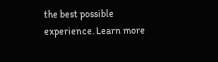the best possible experience. Learn more